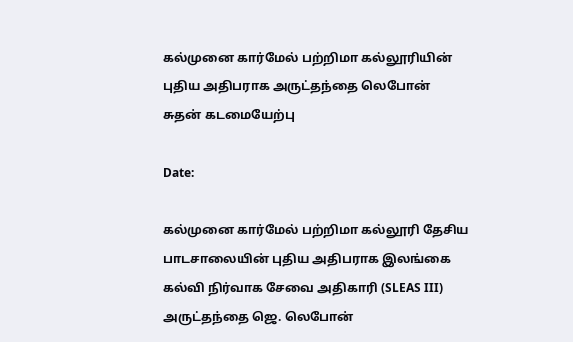கல்முனை கார்மேல் பற்றிமா கல்லூரியின் புதிய அதிபராக அருட்தந்தை லெபோன் சுதன் கடமையேற்பு

Date:

கல்முனை கார்மேல் பற்றிமா கல்லூரி தேசிய பாடசாலையின் புதிய அதிபராக இலங்கை கல்வி நிர்வாக சேவை அதிகாரி (SLEAS III) அருட்தந்தை ஜெ. லெபோன்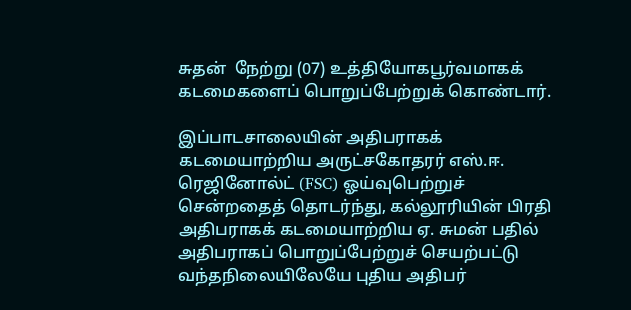சுதன்  நேற்று (07) உத்தியோகபூர்வமாகக் கடமைகளைப் பொறுப்பேற்றுக் கொண்டார்.

இப்பாடசாலையின் அதிபராகக் கடமையாற்றிய அருட்சகோதரர் எஸ்.ஈ. ரெஜினோல்ட் (FSC) ஓய்வுபெற்றுச் சென்றதைத் தொடர்ந்து, கல்லூரியின் பிரதி அதிபராகக் கடமையாற்றிய ஏ. சுமன் பதில் அதிபராகப் பொறுப்பேற்றுச் செயற்பட்டு வந்தநிலையிலேயே புதிய அதிபர்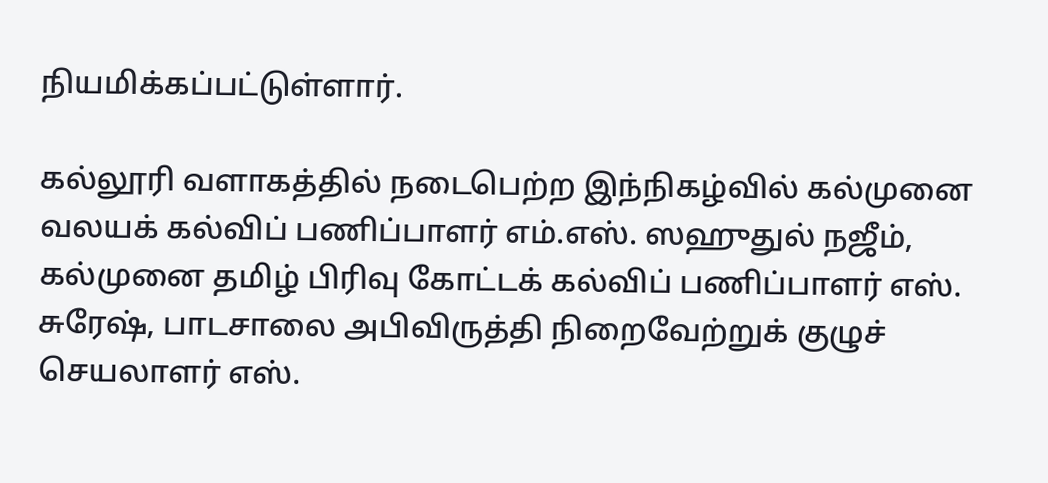நியமிக்கப்பட்டுள்ளார்.

கல்லூரி வளாகத்தில் நடைபெற்ற இந்நிகழ்வில் கல்முனை வலயக் கல்விப் பணிப்பாளர் எம்.எஸ். ஸஹுதுல் நஜீம், கல்முனை தமிழ் பிரிவு கோட்டக் கல்விப் பணிப்பாளர் எஸ். சுரேஷ், பாடசாலை அபிவிருத்தி நிறைவேற்றுக் குழுச் செயலாளர் எஸ்.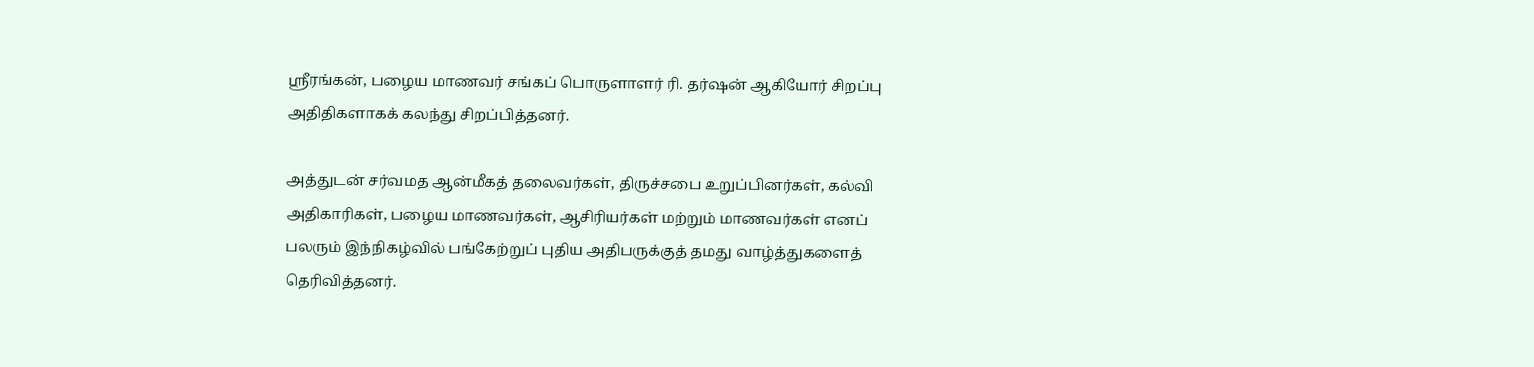ஸ்ரீரங்கன், பழைய மாணவர் சங்கப் பொருளாளர் ரி. தர்ஷன் ஆகியோர் சிறப்பு அதிதிகளாகக் கலந்து சிறப்பித்தனர்.

அத்துடன் சர்வமத ஆன்மீகத் தலைவர்கள், திருச்சபை உறுப்பினர்கள், கல்வி அதிகாரிகள், பழைய மாணவர்கள், ஆசிரியர்கள் மற்றும் மாணவர்கள் எனப் பலரும் இந்நிகழ்வில் பங்கேற்றுப் புதிய அதிபருக்குத் தமது வாழ்த்துகளைத் தெரிவித்தனர்.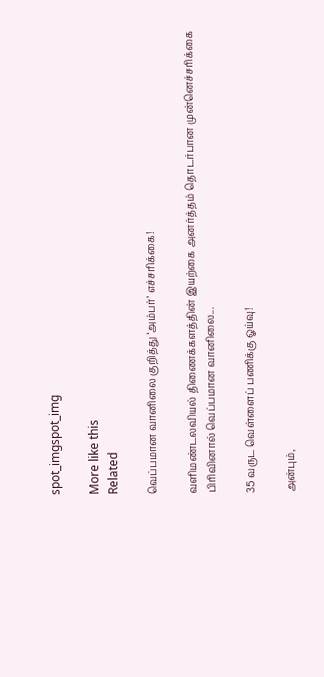spot_imgspot_img

More like this
Related

வெப்பமான வானிலை குறித்து ‘அம்பர்’ எச்சரிக்கை!

வளிமண்டலவியல் திணைக்களத்தின் இயற்கை அனர்த்தம் தொடர்பான முன்னெச்சரிக்கை பிரிவினால் வெப்பமான வானிலை...

35 வருட வெள்ளைப் பணிக்கு ஓய்வு!

அன்பும்,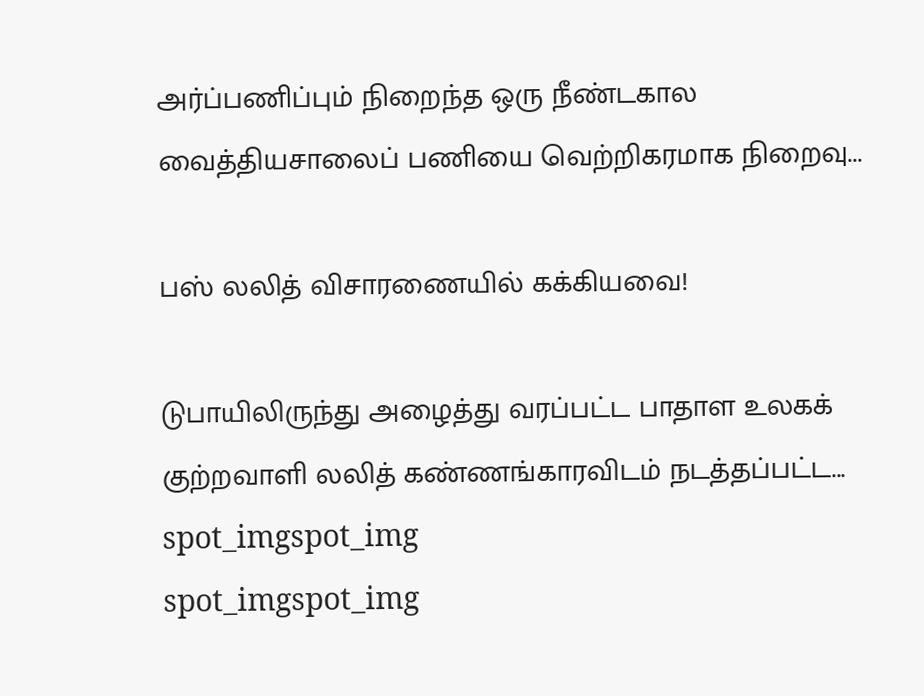அர்ப்பணிப்பும் நிறைந்த ஒரு நீண்டகால வைத்தியசாலைப் பணியை வெற்றிகரமாக நிறைவு...

பஸ் லலித் விசாரணையில் கக்கியவை!

டுபாயிலிருந்து அழைத்து வரப்பட்ட பாதாள உலகக் குற்றவாளி லலித் கண்ணங்காரவிடம் நடத்தப்பட்ட...
spot_imgspot_img
spot_imgspot_img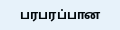பரபரப்பான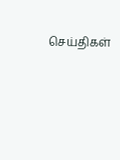செய்திகள்